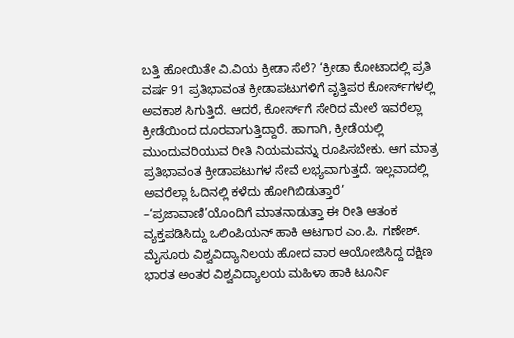ಬತ್ತಿ ಹೋಯಿತೇ ವಿ.ವಿಯ ಕ್ರೀಡಾ ಸೆಲೆ? ‘ಕ್ರೀಡಾ ಕೋಟಾದಲ್ಲಿ ಪ್ರತಿ ವರ್ಷ 91 ಪ್ರತಿಭಾವಂತ ಕ್ರೀಡಾಪಟುಗಳಿಗೆ ವೃತ್ತಿಪರ ಕೋರ್ಸ್‌ಗಳಲ್ಲಿ ಅವಕಾಶ ಸಿಗುತ್ತಿದೆ. ಆದರೆ, ಕೋರ್ಸ್‌ಗೆ ಸೇರಿದ ಮೇಲೆ ಇವರೆಲ್ಲಾ ಕ್ರೀಡೆಯಿಂದ ದೂರವಾಗುತ್ತಿದ್ದಾರೆ. ಹಾಗಾಗಿ, ಕ್ರೀಡೆಯಲ್ಲಿ ಮುಂದುವರಿಯುವ ರೀತಿ ನಿಯಮವನ್ನು ರೂಪಿಸಬೇಕು. ಆಗ ಮಾತ್ರ ಪ್ರತಿಭಾವಂತ ಕ್ರೀಡಾಪಟುಗಳ ಸೇವೆ ಲಭ್ಯವಾಗುತ್ತದೆ. ಇಲ್ಲವಾದಲ್ಲಿ ಅವರೆಲ್ಲಾ ಓದಿನಲ್ಲಿ ಕಳೆದು ಹೋಗಿಬಿಡುತ್ತಾರೆ’ –‘ಪ್ರಜಾವಾಣಿ’ಯೊಂದಿಗೆ ಮಾತನಾಡುತ್ತಾ ಈ ರೀತಿ ಆತಂಕ ವ್ಯಕ್ತಪಡಿಸಿದ್ದು ಒಲಿಂಪಿಯನ್‌ ಹಾಕಿ ಆಟಗಾರ ಎಂ.ಪಿ. ಗಣೇಶ್‌. ಮೈಸೂರು ವಿಶ್ವವಿದ್ಯಾನಿಲಯ ಹೋದ ವಾರ ಆಯೋಜಿಸಿದ್ದ ದಕ್ಷಿಣ ಭಾರತ ಅಂತರ ವಿಶ್ವವಿದ್ಯಾಲಯ ಮಹಿಳಾ ಹಾಕಿ ಟೂರ್ನಿ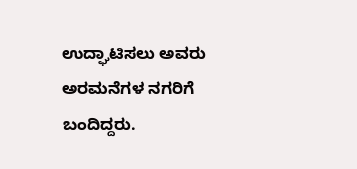ಉದ್ಘಾಟಿಸಲು ಅವರು ಅರಮನೆಗಳ ನಗರಿಗೆ ಬಂದಿದ್ದರು.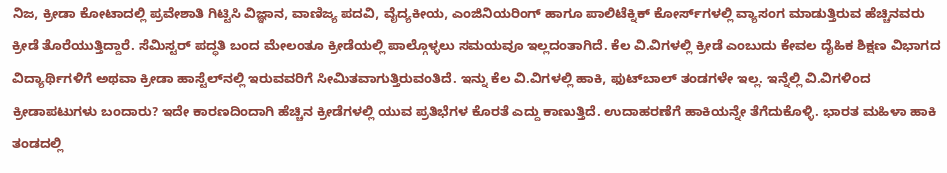ನಿಜ, ಕ್ರೀಡಾ ಕೋಟಾದಲ್ಲಿ ಪ್ರವೇಶಾತಿ ಗಿಟ್ಟಿಸಿ ವಿಜ್ಞಾನ, ವಾಣಿಜ್ಯ ಪದವಿ, ವೈದ್ಯಕೀಯ, ಎಂಜಿನಿಯರಿಂಗ್‌ ಹಾಗೂ ಪಾಲಿಟೆಕ್ನಿಕ್‌ ಕೋರ್ಸ್‌ಗಳಲ್ಲಿ ವ್ಯಾಸಂಗ ಮಾಡುತ್ತಿರುವ ಹೆಚ್ಚಿನವರು ಕ್ರೀಡೆ ತೊರೆಯುತ್ತಿದ್ದಾರೆ. ಸೆಮಿಸ್ಟರ್‌ ಪದ್ಧತಿ ಬಂದ ಮೇಲಂತೂ ಕ್ರೀಡೆಯಲ್ಲಿ ಪಾಲ್ಗೊಳ್ಳಲು ಸಮಯವೂ ಇಲ್ಲದಂತಾಗಿದೆ. ಕೆಲ ವಿ.ವಿಗಳಲ್ಲಿ ಕ್ರೀಡೆ ಎಂಬುದು ಕೇವಲ ದೈಹಿಕ ಶಿಕ್ಷಣ ವಿಭಾಗದ ವಿದ್ಯಾರ್ಥಿಗಳಿಗೆ ಅಥವಾ ಕ್ರೀಡಾ ಹಾಸ್ಟೆಲ್‌ನಲ್ಲಿ ಇರುವವರಿಗೆ ಸೀಮಿತವಾಗುತ್ತಿರುವಂತಿದೆ. ಇನ್ನು ಕೆಲ ವಿ.ವಿಗಳಲ್ಲಿ ಹಾಕಿ, ಫುಟ್‌ಬಾಲ್‌ ತಂಡಗಳೇ ಇಲ್ಲ. ಇನ್ನೆಲ್ಲಿ ವಿ.ವಿಗಳಿಂದ ಕ್ರೀಡಾಪಟುಗಳು ಬಂದಾರು? ಇದೇ ಕಾರಣದಿಂದಾಗಿ ಹೆಚ್ಚಿನ ಕ್ರೀಡೆಗಳಲ್ಲಿ ಯುವ ಪ್ರತಿಭೆಗಳ ಕೊರತೆ ಎದ್ದು ಕಾಣುತ್ತಿದೆ. ಉದಾಹರಣೆಗೆ ಹಾಕಿಯನ್ನೇ ತೆಗೆದುಕೊಳ್ಳಿ. ಭಾರತ ಮಹಿಳಾ ಹಾಕಿ ತಂಡದಲ್ಲಿ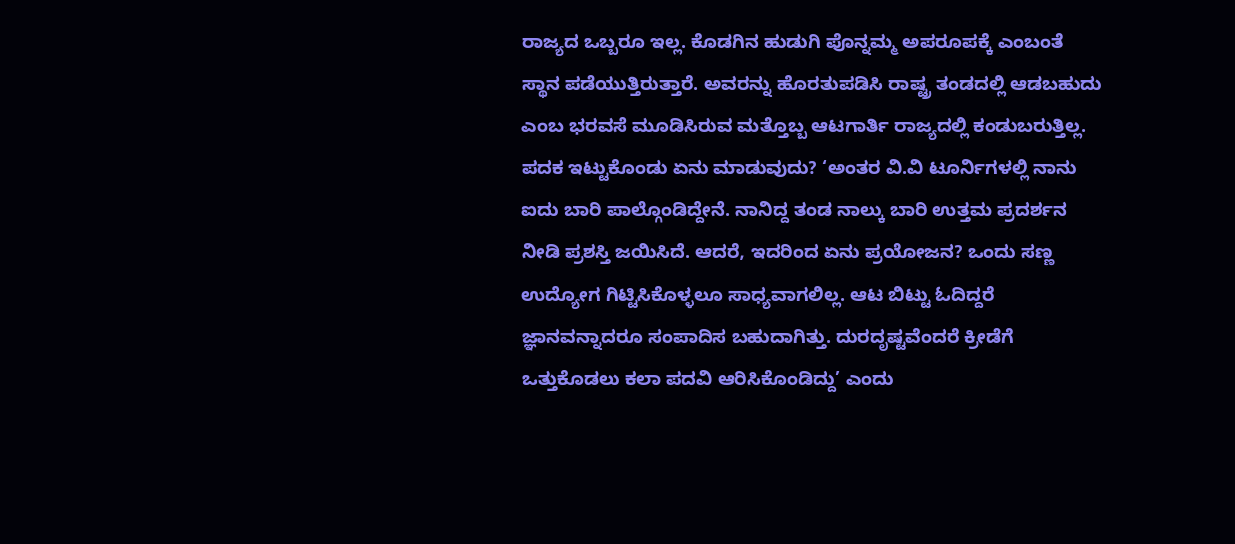ರಾಜ್ಯದ ಒಬ್ಬರೂ ಇಲ್ಲ. ಕೊಡಗಿನ ಹುಡುಗಿ ಪೊನ್ನಮ್ಮ ಅಪರೂಪಕ್ಕೆ ಎಂಬಂತೆ ಸ್ಥಾನ ಪಡೆಯುತ್ತಿರುತ್ತಾರೆ. ಅವರನ್ನು ಹೊರತುಪಡಿಸಿ ರಾಷ್ಟ್ರ ತಂಡದಲ್ಲಿ ಆಡಬಹುದು ಎಂಬ ಭರವಸೆ ಮೂಡಿಸಿರುವ ಮತ್ತೊಬ್ಬ ಆಟಗಾರ್ತಿ ರಾಜ್ಯದಲ್ಲಿ ಕಂಡುಬರುತ್ತಿಲ್ಲ. ಪದಕ ಇಟ್ಟುಕೊಂಡು ಏನು ಮಾಡುವುದು? ‘ಅಂತರ ವಿ.ವಿ ಟೂರ್ನಿಗಳಲ್ಲಿ ನಾನು ಐದು ಬಾರಿ ಪಾಲ್ಗೊಂಡಿದ್ದೇನೆ. ನಾನಿದ್ದ ತಂಡ ನಾಲ್ಕು ಬಾರಿ ಉತ್ತಮ ಪ್ರದರ್ಶನ ನೀಡಿ ಪ್ರಶಸ್ತಿ ಜಯಿಸಿದೆ. ಆದರೆ, ಇದರಿಂದ ಏನು ಪ್ರಯೋಜನ? ಒಂದು ಸಣ್ಣ ಉದ್ಯೋಗ ಗಿಟ್ಟಿಸಿಕೊಳ್ಳಲೂ ಸಾಧ್ಯವಾಗಲಿಲ್ಲ. ಆಟ ಬಿಟ್ಟು ಓದಿದ್ದರೆ ಜ್ಞಾನವನ್ನಾದರೂ ಸಂಪಾದಿಸ ಬಹುದಾಗಿತ್ತು. ದುರದೃಷ್ಟವೆಂದರೆ ಕ್ರೀಡೆಗೆ ಒತ್ತುಕೊಡಲು ಕಲಾ ಪದವಿ ಆರಿಸಿಕೊಂಡಿದ್ದು’ ಎಂದು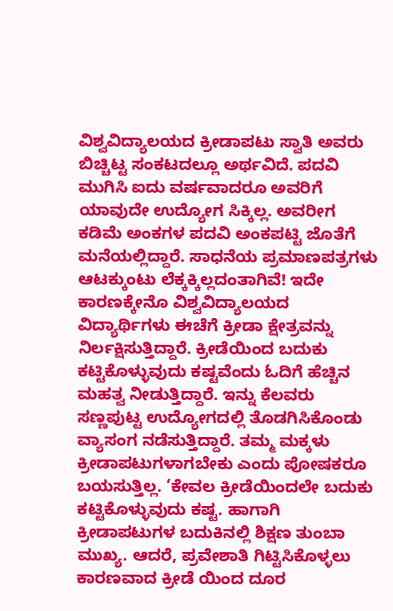ವಿಶ್ವವಿದ್ಯಾಲಯದ ಕ್ರೀಡಾಪಟು ಸ್ವಾತಿ ಅವರು ಬಿಚ್ಚಿಟ್ಟ ಸಂಕಟದಲ್ಲೂ ಅರ್ಥವಿದೆ. ಪದವಿ ಮುಗಿಸಿ ಐದು ವರ್ಷವಾದರೂ ಅವರಿಗೆ ಯಾವುದೇ ಉದ್ಯೋಗ ಸಿಕ್ಕಿಲ್ಲ. ಅವರೀಗ ಕಡಿಮೆ ಅಂಕಗಳ ಪದವಿ ಅಂಕಪಟ್ಟಿ ಜೊತೆಗೆ ಮನೆಯಲ್ಲಿದ್ದಾರೆ. ಸಾಧನೆಯ ಪ್ರಮಾಣಪತ್ರಗಳು ಆಟಕ್ಕುಂಟು ಲೆಕ್ಕಕ್ಕಿಲ್ಲದಂತಾಗಿವೆ! ಇದೇ ಕಾರಣಕ್ಕೇನೊ ವಿಶ್ವವಿದ್ಯಾಲಯದ ವಿದ್ಯಾರ್ಥಿಗಳು ಈಚೆಗೆ ಕ್ರೀಡಾ ಕ್ಷೇತ್ರವನ್ನು ನಿರ್ಲಕ್ಷಿಸುತ್ತಿದ್ದಾರೆ. ಕ್ರೀಡೆಯಿಂದ ಬದುಕು ಕಟ್ಟಿಕೊಳ್ಳುವುದು ಕಷ್ಟವೆಂದು ಓದಿಗೆ ಹೆಚ್ಚಿನ ಮಹತ್ವ ನೀಡುತ್ತಿದ್ದಾರೆ. ಇನ್ನು ಕೆಲವರು ಸಣ್ಣಪುಟ್ಟ ಉದ್ಯೋಗದಲ್ಲಿ ತೊಡಗಿಸಿಕೊಂಡು ವ್ಯಾಸಂಗ ನಡೆಸುತ್ತಿದ್ದಾರೆ. ತಮ್ಮ ಮಕ್ಕಳು ಕ್ರೀಡಾಪಟುಗಳಾಗಬೇಕು ಎಂದು ಪೋಷಕರೂ ಬಯಸುತ್ತಿಲ್ಲ. ‘ಕೇವಲ ಕ್ರೀಡೆಯಿಂದಲೇ ಬದುಕು ಕಟ್ಟಿಕೊಳ್ಳುವುದು ಕಷ್ಟ. ಹಾಗಾಗಿ ಕ್ರೀಡಾಪಟುಗಳ ಬದುಕಿನಲ್ಲಿ ಶಿಕ್ಷಣ ತುಂಬಾ ಮುಖ್ಯ. ಆದರೆ, ಪ್ರವೇಶಾತಿ ಗಿಟ್ಟಿಸಿಕೊಳ್ಳಲು ಕಾರಣವಾದ ಕ್ರೀಡೆ ಯಿಂದ ದೂರ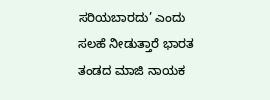ಸರಿಯಬಾರದು’ ಎಂದು ಸಲಹೆ ನೀಡುತ್ತಾರೆ ಭಾರತ ತಂಡದ ಮಾಜಿ ನಾಯಕ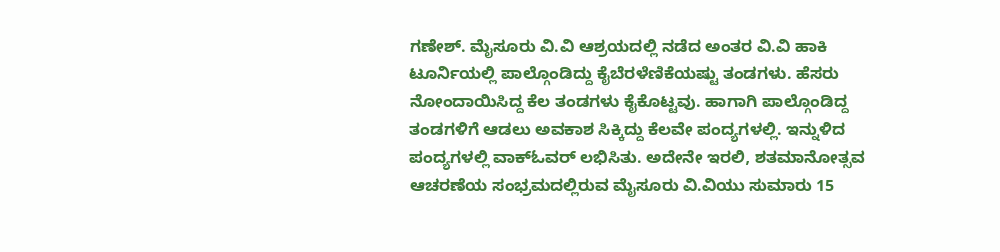ಗಣೇಶ್‌. ಮೈಸೂರು ವಿ.ವಿ ಆಶ್ರಯದಲ್ಲಿ ನಡೆದ ಅಂತರ ವಿ.ವಿ ಹಾಕಿ ಟೂರ್ನಿಯಲ್ಲಿ ಪಾಲ್ಗೊಂಡಿದ್ದು ಕೈಬೆರಳೆಣಿಕೆಯಷ್ಟು ತಂಡಗಳು. ಹೆಸರು ನೋಂದಾಯಿಸಿದ್ದ ಕೆಲ ತಂಡಗಳು ಕೈಕೊಟ್ಟವು. ಹಾಗಾಗಿ ಪಾಲ್ಗೊಂಡಿದ್ದ ತಂಡಗಳಿಗೆ ಆಡಲು ಅವಕಾಶ ಸಿಕ್ಕಿದ್ದು ಕೆಲವೇ ಪಂದ್ಯಗಳಲ್ಲಿ. ಇನ್ನುಳಿದ ಪಂದ್ಯಗಳಲ್ಲಿ ವಾಕ್ಓವರ್‌ ಲಭಿಸಿತು. ಅದೇನೇ ಇರಲಿ, ಶತಮಾನೋತ್ಸವ ಆಚರಣೆಯ ಸಂಭ್ರಮದಲ್ಲಿರುವ ಮೈಸೂರು ವಿ.ವಿಯು ಸುಮಾರು 15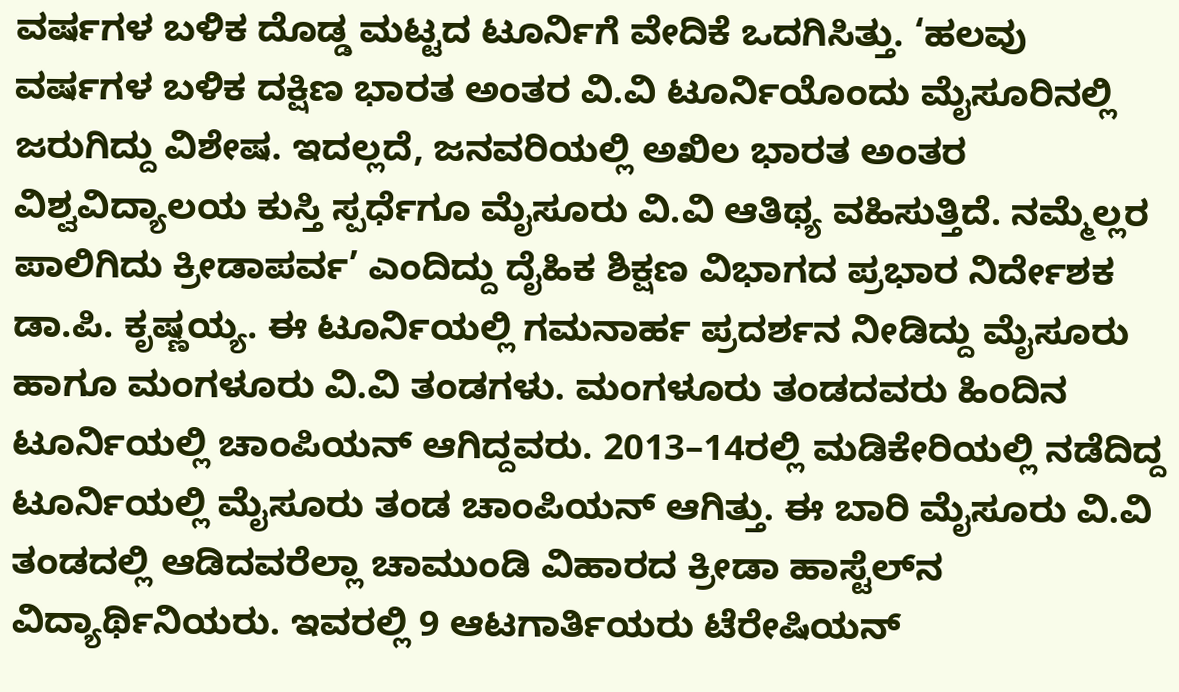ವರ್ಷಗಳ ಬಳಿಕ ದೊಡ್ಡ ಮಟ್ಟದ ಟೂರ್ನಿಗೆ ವೇದಿಕೆ ಒದಗಿಸಿತ್ತು. ‘ಹಲವು ವರ್ಷಗಳ ಬಳಿಕ ದಕ್ಷಿಣ ಭಾರತ ಅಂತರ ವಿ.ವಿ ಟೂರ್ನಿಯೊಂದು ಮೈಸೂರಿನಲ್ಲಿ ಜರುಗಿದ್ದು ವಿಶೇಷ. ಇದಲ್ಲದೆ, ಜನವರಿಯಲ್ಲಿ ಅಖಿಲ ಭಾರತ ಅಂತರ ವಿಶ್ವವಿದ್ಯಾಲಯ ಕುಸ್ತಿ ಸ್ಪರ್ಧೆಗೂ ಮೈಸೂರು ವಿ.ವಿ ಆತಿಥ್ಯ ವಹಿಸುತ್ತಿದೆ. ನಮ್ಮೆಲ್ಲರ ಪಾಲಿಗಿದು ಕ್ರೀಡಾಪರ್ವ’ ಎಂದಿದ್ದು ದೈಹಿಕ ಶಿಕ್ಷಣ ವಿಭಾಗದ ಪ್ರಭಾರ ನಿರ್ದೇಶಕ ಡಾ.ಪಿ. ಕೃಷ್ಣಯ್ಯ. ಈ ಟೂರ್ನಿಯಲ್ಲಿ ಗಮನಾರ್ಹ ಪ್ರದರ್ಶನ ನೀಡಿದ್ದು ಮೈಸೂರು ಹಾಗೂ ಮಂಗಳೂರು ವಿ.ವಿ ತಂಡಗಳು. ಮಂಗಳೂರು ತಂಡದವರು ಹಿಂದಿನ ಟೂರ್ನಿಯಲ್ಲಿ ಚಾಂಪಿಯನ್‌ ಆಗಿದ್ದವರು. 2013–14ರಲ್ಲಿ ಮಡಿಕೇರಿಯಲ್ಲಿ ನಡೆದಿದ್ದ ಟೂರ್ನಿಯಲ್ಲಿ ಮೈಸೂರು ತಂಡ ಚಾಂಪಿಯನ್ ಆಗಿತ್ತು. ಈ ಬಾರಿ ಮೈಸೂರು ವಿ.ವಿ ತಂಡದಲ್ಲಿ ಆಡಿದವರೆಲ್ಲಾ ಚಾಮುಂಡಿ ವಿಹಾರದ ಕ್ರೀಡಾ ಹಾಸ್ಟೆಲ್‌ನ ವಿದ್ಯಾರ್ಥಿನಿಯರು. ಇವರಲ್ಲಿ 9 ಆಟಗಾರ್ತಿಯರು ಟೆರೇಷಿಯನ್‌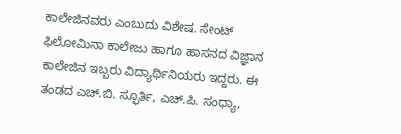ಕಾಲೇಜಿನವರು ಎಂಬುದು ವಿಶೇಷ. ಸೇಂಟ್‌ ಫಿಲೋಮಿನಾ ಕಾಲೇಜು ಹಾಗೂ ಹಾಸನದ ವಿಜ್ಞಾನ ಕಾಲೇಜಿನ ಇಬ್ಬರು ವಿದ್ಯಾರ್ಥಿನಿಯರು ಇದ್ದರು. ಈ ತಂಡದ ಎಚ್‌.ಬಿ. ಸ್ಫೂರ್ತಿ, ಎಚ್‌.ಪಿ. ಸಂಧ್ಯಾ,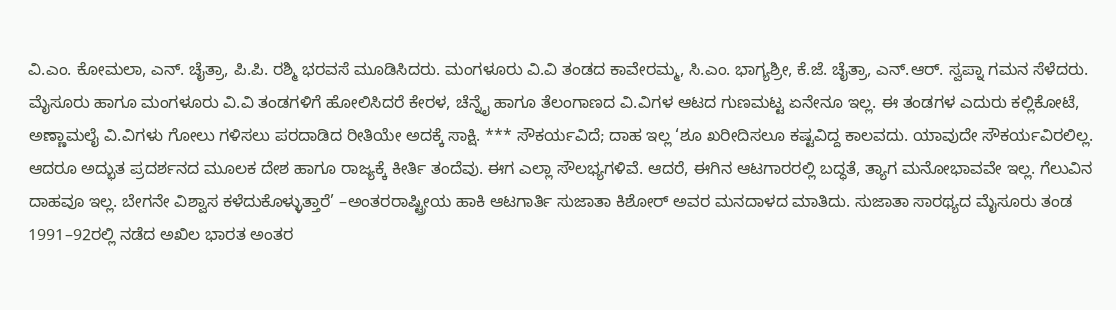ವಿ.ಎಂ. ಕೋಮಲಾ, ಎನ್‌. ಚೈತ್ರಾ, ಪಿ.ಪಿ. ರಶ್ಮಿ ಭರವಸೆ ಮೂಡಿಸಿದರು. ಮಂಗಳೂರು ವಿ.ವಿ ತಂಡದ ಕಾವೇರಮ್ಮ, ಸಿ.ಎಂ. ಭಾಗ್ಯಶ್ರೀ, ಕೆ.ಜೆ. ಚೈತ್ರಾ, ಎನ್‌.ಆರ್. ಸ್ವಪ್ನಾ ಗಮನ ಸೆಳೆದರು. ಮೈಸೂರು ಹಾಗೂ ಮಂಗಳೂರು ವಿ.ವಿ ತಂಡಗಳಿಗೆ ಹೋಲಿಸಿದರೆ ಕೇರಳ, ಚೆನ್ನೈ ಹಾಗೂ ತೆಲಂಗಾಣದ ವಿ.ವಿಗಳ ಆಟದ ಗುಣಮಟ್ಟ ಏನೇನೂ ಇಲ್ಲ. ಈ ತಂಡಗಳ ಎದುರು ಕಲ್ಲಿಕೋಟೆ, ಅಣ್ಣಾಮಲೈ ವಿ.ವಿಗಳು ಗೋಲು ಗಳಿಸಲು ಪರದಾಡಿದ ರೀತಿಯೇ ಅದಕ್ಕೆ ಸಾಕ್ಷಿ. *** ಸೌಕರ್ಯವಿದೆ; ದಾಹ ಇಲ್ಲ ‘ಶೂ ಖರೀದಿಸಲೂ ಕಷ್ಟವಿದ್ದ ಕಾಲವದು. ಯಾವುದೇ ಸೌಕರ್ಯವಿರಲಿಲ್ಲ. ಆದರೂ ಅದ್ಭುತ ಪ್ರದರ್ಶನದ ಮೂಲಕ ದೇಶ ಹಾಗೂ ರಾಜ್ಯಕ್ಕೆ ಕೀರ್ತಿ ತಂದೆವು. ಈಗ ಎಲ್ಲಾ ಸೌಲಭ್ಯಗಳಿವೆ. ಆದರೆ, ಈಗಿನ ಆಟಗಾರರಲ್ಲಿ ಬದ್ಧತೆ, ತ್ಯಾಗ ಮನೋಭಾವವೇ ಇಲ್ಲ. ಗೆಲುವಿನ ದಾಹವೂ ಇಲ್ಲ. ಬೇಗನೇ ವಿಶ್ವಾಸ ಕಳೆದುಕೊಳ್ಳುತ್ತಾರೆ’ –ಅಂತರರಾಷ್ಟ್ರೀಯ ಹಾಕಿ ಆಟಗಾರ್ತಿ ಸುಜಾತಾ ಕಿಶೋರ್‌ ಅವರ ಮನದಾಳದ ಮಾತಿದು. ಸುಜಾತಾ ಸಾರಥ್ಯದ ಮೈಸೂರು ತಂಡ 1991–92ರಲ್ಲಿ ನಡೆದ ಅಖಿಲ ಭಾರತ ಅಂತರ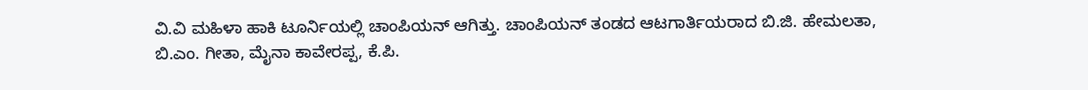ವಿ.ವಿ ಮಹಿಳಾ ಹಾಕಿ ಟೂರ್ನಿಯಲ್ಲಿ ಚಾಂಪಿಯನ್ ಆಗಿತ್ತು. ಚಾಂಪಿಯನ್ ತಂಡದ ಆಟಗಾರ್ತಿಯರಾದ ಬಿ.ಜಿ. ಹೇಮಲತಾ, ಬಿ.ಎಂ. ಗೀತಾ, ಮೈನಾ ಕಾವೇರಪ್ಪ, ಕೆ.ಪಿ.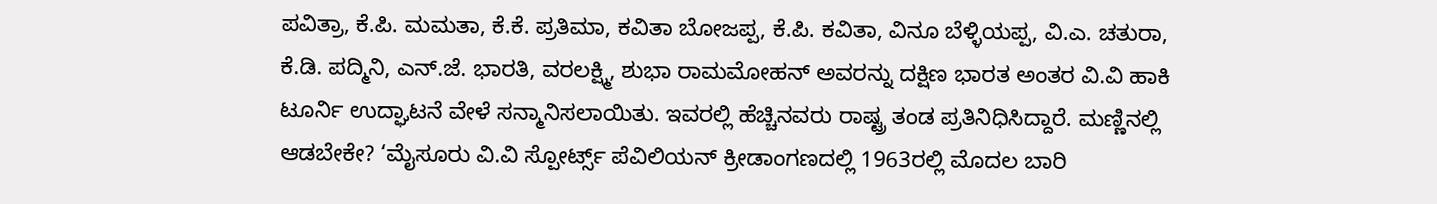ಪವಿತ್ರಾ, ಕೆ.ಪಿ. ಮಮತಾ, ಕೆ.ಕೆ. ಪ್ರತಿಮಾ, ಕವಿತಾ ಬೋಜಪ್ಪ, ಕೆ.ಪಿ. ಕವಿತಾ, ವಿನೂ ಬೆಳ್ಳಿಯಪ್ಪ, ವಿ.ಎ. ಚತುರಾ, ಕೆ.ಡಿ. ಪದ್ಮಿನಿ, ಎನ್‌.ಜೆ. ಭಾರತಿ, ವರಲಕ್ಷ್ಮಿ, ಶುಭಾ ರಾಮಮೋಹನ್‌ ಅವರನ್ನು ದಕ್ಷಿಣ ಭಾರತ ಅಂತರ ವಿ.ವಿ ಹಾಕಿ ಟೂರ್ನಿ ಉದ್ಘಾಟನೆ ವೇಳೆ ಸನ್ಮಾನಿಸಲಾಯಿತು. ಇವರಲ್ಲಿ ಹೆಚ್ಚಿನವರು ರಾಷ್ಟ್ರ ತಂಡ ಪ್ರತಿನಿಧಿಸಿದ್ದಾರೆ. ಮಣ್ಣಿನಲ್ಲಿ ಆಡಬೇಕೇ? ‘ಮೈಸೂರು ವಿ.ವಿ ಸ್ಪೋರ್ಟ್ಸ್‌ ಪೆವಿಲಿಯನ್ ಕ್ರೀಡಾಂಗಣದಲ್ಲಿ 1963ರಲ್ಲಿ ಮೊದಲ ಬಾರಿ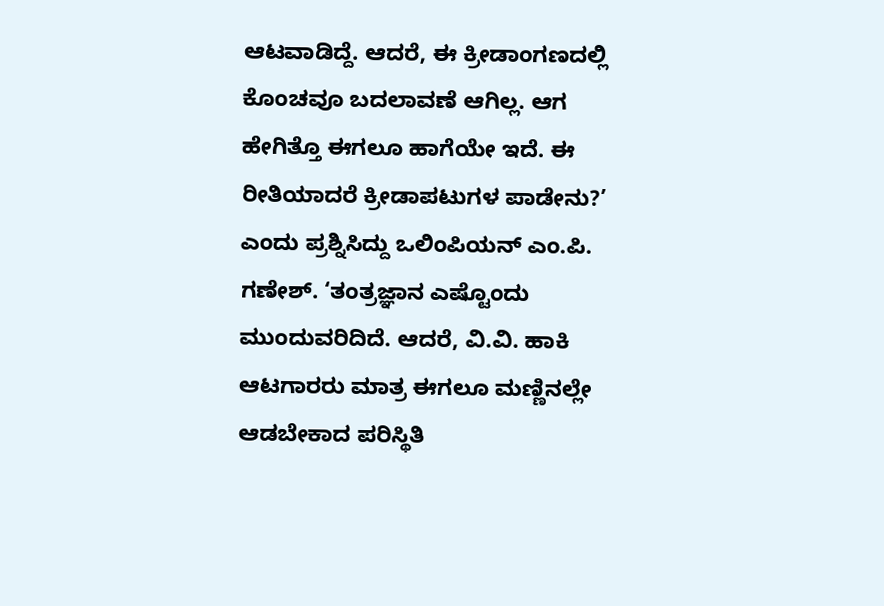ಆಟವಾಡಿದ್ದೆ. ಆದರೆ, ಈ ಕ್ರೀಡಾಂಗಣದಲ್ಲಿ ಕೊಂಚವೂ ಬದಲಾವಣೆ ಆಗಿಲ್ಲ. ಆಗ ಹೇಗಿತ್ತೊ ಈಗಲೂ ಹಾಗೆಯೇ ಇದೆ. ಈ ರೀತಿಯಾದರೆ ಕ್ರೀಡಾಪಟುಗಳ ಪಾಡೇನು?’ ಎಂದು ಪ್ರಶ್ನಿಸಿದ್ದು ಒಲಿಂಪಿಯನ್‌ ಎಂ.ಪಿ. ಗಣೇಶ್‌. ‘ತಂತ್ರಜ್ಞಾನ ಎಷ್ಟೊಂದು ಮುಂದುವರಿದಿದೆ. ಆದರೆ, ವಿ.ವಿ. ಹಾಕಿ ಆಟಗಾರರು ಮಾತ್ರ ಈಗಲೂ ಮಣ್ಣಿನಲ್ಲೇ ಆಡಬೇಕಾದ ಪರಿಸ್ಥಿತಿ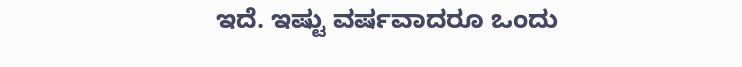ಇದೆ. ಇಷ್ಟು ವರ್ಷವಾದರೂ ಒಂದು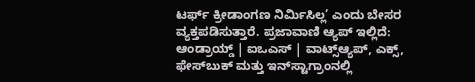ಟರ್ಫ್‌ ಕ್ರೀಡಾಂಗಣ ನಿರ್ಮಿಸಿಲ್ಲ’ ಎಂದು ಬೇಸರ ವ್ಯಕ್ತಪಡಿಸುತ್ತಾರೆ. ಪ್ರಜಾವಾಣಿ ಆ್ಯಪ್ ಇಲ್ಲಿದೆ: ಆಂಡ್ರಾಯ್ಡ್ | ಐಒಎಸ್ | ವಾಟ್ಸ್ಆ್ಯಪ್, ಎಕ್ಸ್, ಫೇಸ್‌ಬುಕ್ ಮತ್ತು ಇನ್‌ಸ್ಟಾಗ್ರಾಂನಲ್ಲಿ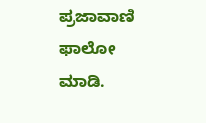ಪ್ರಜಾವಾಣಿ ಫಾಲೋ ಮಾಡಿ.